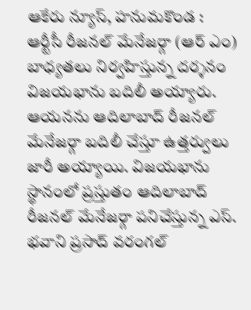ఆకేరు న్యూస్, హనుమకొండ : ఆర్టీసీ రీజనల్ మేనేజర్గా (ఆర్ ఎం) బాధ్యతలు నిర్వహిస్తున్న దర్శనం విజయభాను బదిలీ అయ్యారు. ఆయనను ఆదిలాబాద్ రీజనల్ మేనేజర్గా బదిలీ చేస్తూ ఉత్తర్వులు జారీ అయ్యాయి. విజయభాను స్థానంలో ప్రస్తుతం ఆదిలాబాద్ రీజనల్ మేనేజర్గా పనిచేస్తున్న ఎస్. భవాని ప్రసాద్ వరంగల్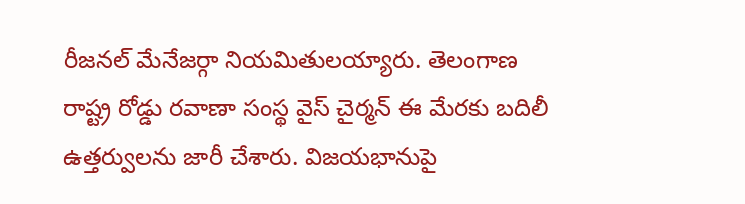రీజనల్ మేనేజర్గా నియమితులయ్యారు. తెలంగాణ రాష్ట్ర రోడ్డు రవాణా సంస్థ వైస్ చైర్మన్ ఈ మేరకు బదిలీ ఉత్తర్వులను జారీ చేశారు. విజయభానుపై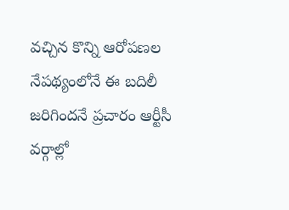వచ్చిన కొన్ని ఆరోపణల నేపథ్యంలోనే ఈ బదిలీ జరిగిందనే ప్రచారం ఆర్టీసీ వర్గాల్లో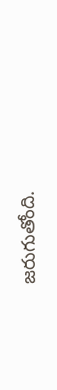జరుగుతోంది.